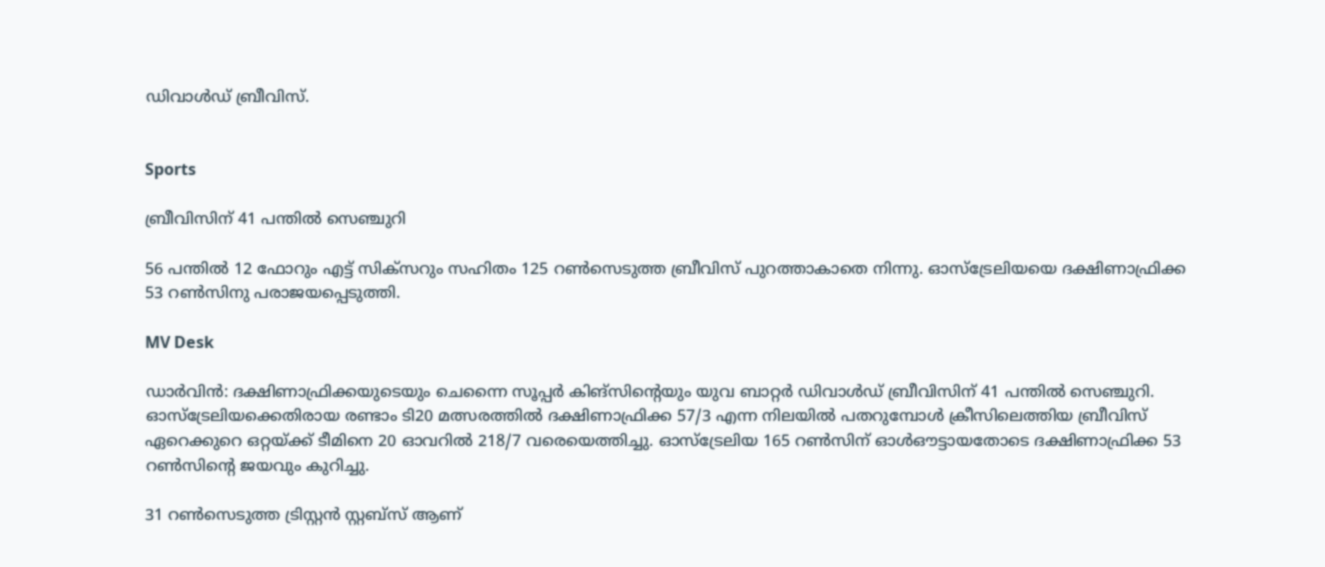ഡിവാൾഡ് ബ്രീവിസ്.


Sports

ബ്രീവിസിന് 41 പന്തിൽ സെഞ്ചുറി

56 പന്തിൽ 12 ഫോറും എട്ട് സിക്സറും സഹിതം 125 റൺസെടുത്ത ബ്രീവിസ് പുറത്താകാതെ നിന്നു. ഓസ്ട്രേലിയയെ ദക്ഷിണാഫ്രിക്ക 53 റൺസിനു പരാജയപ്പെടുത്തി.

MV Desk

ഡാർവിൻ: ദക്ഷിണാഫ്രിക്കയുടെയും ചെന്നൈ സൂപ്പർ കിങ്സിന്‍റെയും യുവ ബാറ്റർ ഡിവാൾഡ് ബ്രീവിസിന് 41 പന്തിൽ സെഞ്ചുറി. ഓസ്ട്രേലിയക്കെതിരായ രണ്ടാം ടി20 മത്സരത്തിൽ ദക്ഷിണാഫ്രിക്ക 57/3 എന്ന നിലയിൽ പതറുമ്പോൾ ക്രീസിലെത്തിയ ബ്രീവിസ് ഏറെക്കുറെ ഒറ്റയ്ക്ക് ടീമിനെ 20 ഓവറിൽ 218/7 വരെയെത്തിച്ചു. ഓസ്ട്രേലിയ 165 റൺസിന് ഓൾഔട്ടായതോടെ ദക്ഷിണാഫ്രിക്ക 53 റൺസിന്‍റെ ജയവും കുറിച്ചു.

31 റൺസെടുത്ത ട്രിസ്റ്റൻ സ്റ്റബ്സ് ആണ്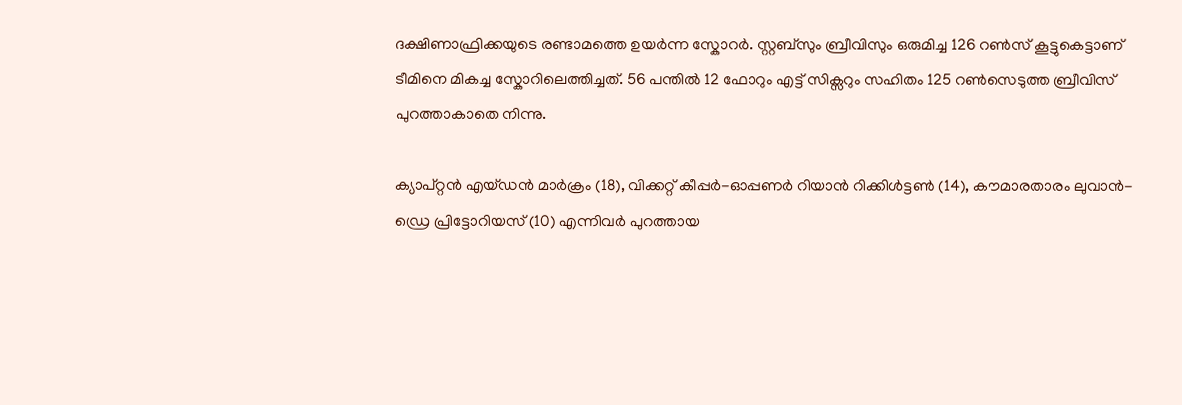ദക്ഷിണാഫ്രിക്കയുടെ രണ്ടാമത്തെ ഉയർന്ന സ്കോറർ. സ്റ്റബ്സും ബ്രീവിസും ഒരുമിച്ച 126 റൺസ് കൂട്ടുകെട്ടാണ് ടീമിനെ മികച്ച സ്കോറിലെത്തിച്ചത്. 56 പന്തിൽ 12 ഫോറും എട്ട് സിക്സറും സഹിതം 125 റൺസെടുത്ത ബ്രീവിസ് പുറത്താകാതെ നിന്നു.

ക്യാപ്റ്റൻ എയ്ഡൻ മാർക്രം (18), വിക്കറ്റ് കീപ്പർ-ഓപ്പണർ റിയാൻ റിക്കിൾട്ടൺ (14), കൗമാരതാരം ലുവാൻ-ഡ്രെ പ്രിട്ടോറിയസ് (10) എന്നിവർ പുറത്തായ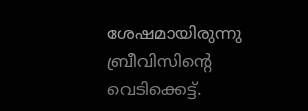ശേഷമായിരുന്നു ബ്രീവിസിന്‍റെ വെടിക്കെട്ട്.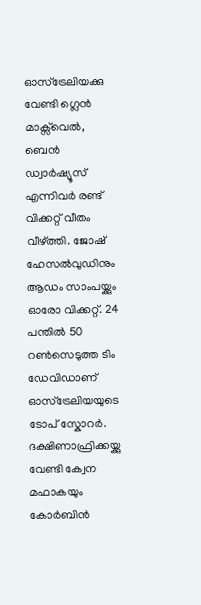ഓസ്ട്രേലിയക്കു വേണ്ടി ഗ്ലെൻ മാക്സ്‌വെൽ, ബെൻ ഡ്വാർഷ്യൂസ് എന്നിവർ രണ്ട് വിക്കറ്റ് വീതം വീഴ്ത്തി. ജോഷ് ഹേസൽവുഡിനും ആഡം സാംപയ്ക്കും ഓരോ വിക്കറ്റ്. 24 പന്തിൽ 50 റൺസെടുത്ത ടിം ഡേവിഡാണ് ഓസ്ട്രേലിയയുടെ ടോപ് സ്കോറർ. ദക്ഷിണാഫ്രിക്കയ്ക്കു വേണ്ടി ക്വേന മഫാകയും കോർബിൻ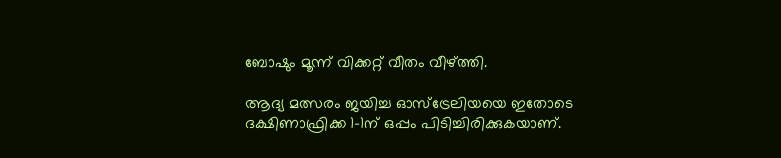ബോഷും മൂന്ന് വിക്കറ്റ് വീതം വീഴ്ത്തി.

ആദ്യ മത്സരം ജയിച്ച ഓസ്ട്രേലിയയെ ഇതോടെ ദക്ഷിണാഫ്രിക്ക 1-1ന് ഒപ്പം പിടിച്ചിരിക്കുകയാണ്.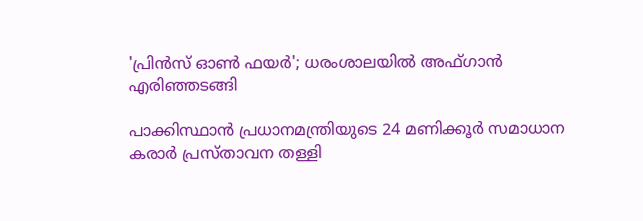'പ്രിൻസ് ഓൺ ഫയർ'; ധരംശാലയിൽ അഫ്ഗാൻ എരിഞ്ഞടങ്ങി

പാക്കിസ്ഥാൻ പ്രധാനമന്ത്രിയുടെ 24 മണിക്കൂർ സമാധാന കരാർ പ്രസ്താവന തള്ളി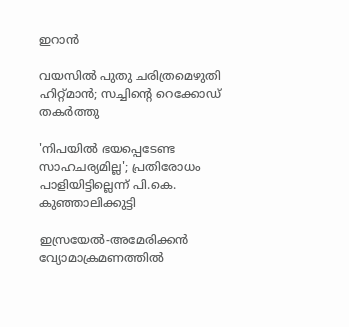ഇറാൻ

വയസിൽ പുതു ചരിത്രമെഴുതി ഹിറ്റ്മാൻ; സച്ചിന്‍റെ റെക്കോഡ് തകർത്തു

'നിപയിൽ ഭയപ്പെടേണ്ട സാഹചര‍്യമില്ല'; പ്രതിരോധം പാളിയിട്ടില്ലെന്ന് പി.കെ. കുഞ്ഞാലിക്കുട്ടി

ഇസ്രയേൽ-അമേരിക്കൻ വ്യോമാക്രമണത്തിൽ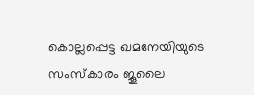കൊല്ലപ്പെട്ട ഖമനേയിയുടെ സംസ്കാരം ജൂലൈ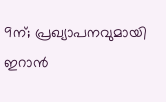9ന്; പ്രഖ‍്യാപനവുമായി ഇറാൻ